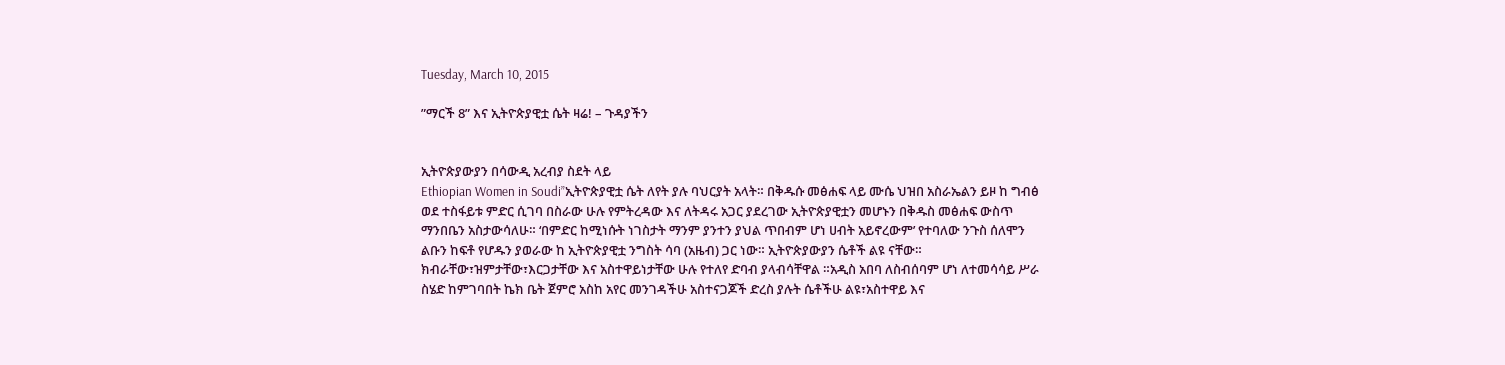Tuesday, March 10, 2015

”ማርች 8” እና ኢትዮጵያዊቷ ሴት ዛሬ! – ጉዳያችን


ኢትዮጵያውያን በሳውዲ አረብያ ስደት ላይ
Ethiopian Women in Soudi”ኢትዮጵያዊቷ ሴት ለየት ያሉ ባህርያት አላት። በቅዱሱ መፅሐፍ ላይ ሙሴ ህዝበ አስራኤልን ይዞ ከ ግብፅ ወደ ተስፋይቱ ምድር ሲገባ በስራው ሁሉ የምትረዳው እና ለትዳሩ አጋር ያደረገው ኢትዮጵያዊቷን መሆኑን በቅዱስ መፅሐፍ ውስጥ ማንበቤን አስታውሳለሁ። ‘በምድር ከሚነሱት ነገስታት ማንም ያንተን ያህል ጥበብም ሆነ ሀብት አይኖረውም’ የተባለው ንጉስ ሰለሞን ልቡን ከፍቶ የሆዱን ያወራው ከ ኢትዮጵያዊቷ ንግስት ሳባ (አዜብ) ጋር ነው። ኢትዮጵያውያን ሴቶች ልዩ ናቸው። ክብራቸው፣ዝምታቸው፣እርጋታቸው እና አስተዋይነታቸው ሁሉ የተለየ ድባብ ያላብሳቸዋል ።አዲስ አበባ ለስብሰባም ሆነ ለተመሳሳይ ሥራ ስሄድ ከምገባበት ኬክ ቤት ጀምሮ አስከ አየር መንገዳችሁ አስተናጋጆች ድረስ ያሉት ሴቶችሁ ልዩ፣አስተዋይ እና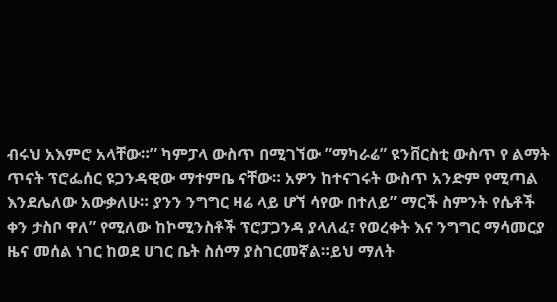ብሩህ አእምሮ አላቸው።” ካምፓላ ውስጥ በሚገኘው ”ማካራሬ” ዩንቨርስቲ ውስጥ የ ልማት ጥናት ፕሮፌሰር ዩጋንዳዊው ማተምቤ ናቸው። አዎን ከተናገሩት ውስጥ አንድም የሚጣል እንደሌለው አውቃለሁ። ያንን ንግግር ዛሬ ላይ ሆኘ ሳየው በተለይ” ማርች ስምንት የሴቶች ቀን ታስቦ ዋለ” የሚለው ከኮሚንስቶች ፕሮፓጋንዳ ያላለፈ፣ የወረቀት እና ንግግር ማሳመርያ ዜና መሰል ነገር ከወደ ሀገር ቤት ስሰማ ያስገርመኛል።ይህ ማለት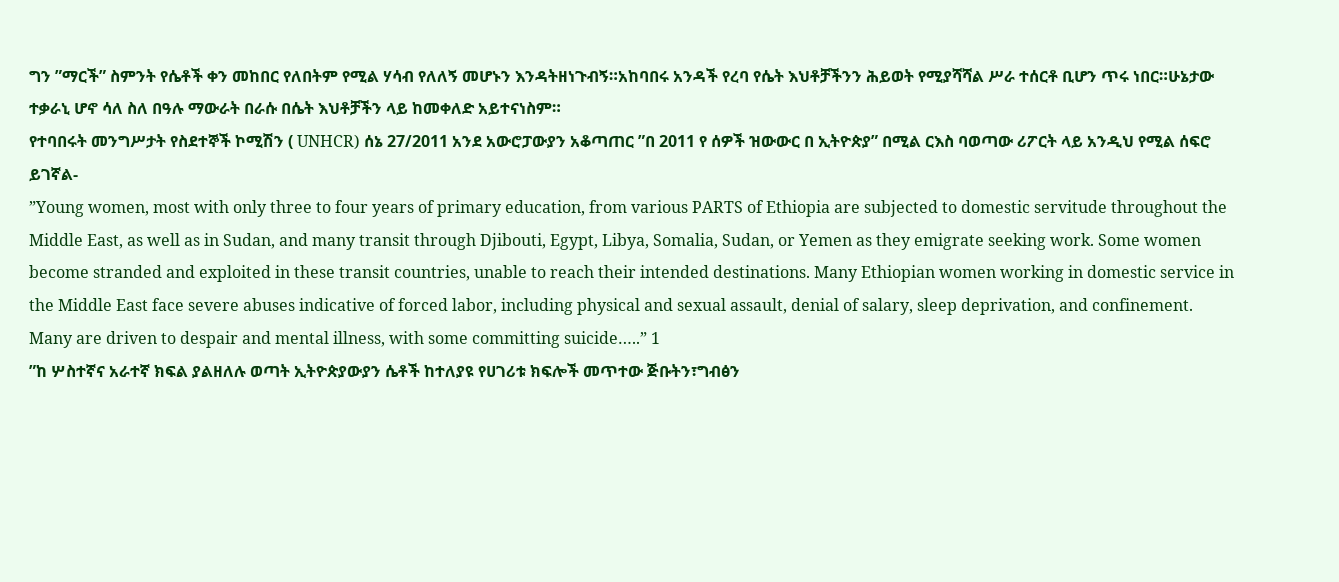ግን ”ማርች” ስምንት የሴቶች ቀን መከበር የለበትም የሚል ሃሳብ የለለኝ መሆኑን እንዳትዘነጉብኝ።አከባበሩ አንዳች የረባ የሴት እህቶቻችንን ሕይወት የሚያሻሻል ሥራ ተሰርቶ ቢሆን ጥሩ ነበር።ሁኔታው ተቃራኒ ሆኖ ሳለ ስለ በዓሉ ማውራት በራሱ በሴት እህቶቻችን ላይ ከመቀለድ አይተናነስም።
የተባበሩት መንግሥታት የስደተኞች ኮሚሽን ( UNHCR) ሰኔ 27/2011 አንደ አውሮፓውያን አቆጣጠር ”በ 2011 የ ሰዎች ዝውውር በ ኢትዮጵያ” በሚል ርእስ ባወጣው ሪፖርት ላይ አንዲህ የሚል ሰፍሮ ይገኛል-
”Young women, most with only three to four years of primary education, from various PARTS of Ethiopia are subjected to domestic servitude throughout the Middle East, as well as in Sudan, and many transit through Djibouti, Egypt, Libya, Somalia, Sudan, or Yemen as they emigrate seeking work. Some women become stranded and exploited in these transit countries, unable to reach their intended destinations. Many Ethiopian women working in domestic service in the Middle East face severe abuses indicative of forced labor, including physical and sexual assault, denial of salary, sleep deprivation, and confinement. Many are driven to despair and mental illness, with some committing suicide…..” 1
”ከ ሦስተኛና አራተኛ ክፍል ያልዘለሉ ወጣት ኢትዮጵያውያን ሴቶች ከተለያዩ የሀገሪቱ ክፍሎች መጥተው ጅቡትን፣ግብፅን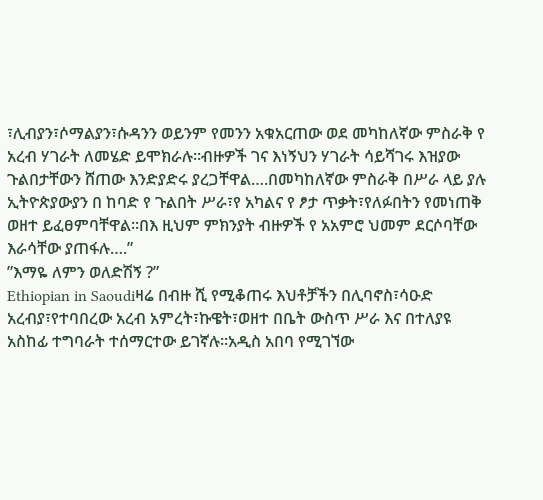፣ሊብያን፣ሶማልያን፣ሱዳንን ወይንም የመንን አቁአርጠው ወደ መካከለኛው ምስራቅ የ አረብ ሃገራት ለመሄድ ይሞክራሉ።ብዙዎች ገና እነኝህን ሃገራት ሳይሻገሩ እዝያው ጉልበታቸውን ሸጠው እንድያድሩ ያረጋቸዋል….በመካከለኛው ምስራቅ በሥራ ላይ ያሉ ኢትዮጵያውያን በ ከባድ የ ጉልበት ሥራ፣የ አካልና የ ፆታ ጥቃት፣የለፉበትን የመነጠቅ ወዘተ ይፈፀምባቸዋል።በእ ዚህም ምክንያት ብዙዎች የ አአምሮ ህመም ደርሶባቸው እራሳቸው ያጠፋሉ….”
”እማዬ ለምን ወለድሽኝ ?”
Ethiopian in Saoudiዛሬ በብዙ ሺ የሚቆጠሩ እህቶቻችን በሊባኖስ፣ሳዑድ አረብያ፣የተባበረው አረብ አምረት፣ኩዌት፣ወዘተ በቤት ውስጥ ሥራ እና በተለያዩ አስከፊ ተግባራት ተሰማርተው ይገኛሉ።አዲስ አበባ የሚገኘው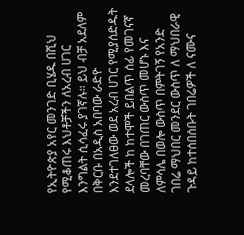የኢትዮጵያ አየር መንገድ ቢሄዱ በሺህ የሚቆጠሩ እህቶቻችን ለአረብ ሀገር እንግልት ሲሳፈሩ ያገኛሉ። ይህ ብቻ አደለም በቅርቡ በአዲስ አበባው ራድዮ እንደተገለፀው ወደ አረብ ሀገር የሚያሰድዱት ደላሎች ከ ከተሞች ይበልጥ ሰፊ የመገናኛ መረባቸው በገጠር ውስጥ መሆኑ እና ለምሳሌ በወሎ ውስጥ በምትገኝ የአንድ ገበሬ ማህበር መንደር ውስጥ ለ ማህበራዊ ጉዳይ ከተሰበሰቡት ገበሬዎች ለ ናሙና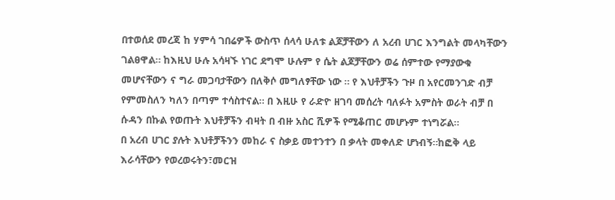በተወሰደ መረጃ ከ ሃምሳ ገበሬዎች ውስጥ ሰላሳ ሁለቱ ልጆቻቸውን ለ አረብ ሀገር እንግልት መላካቸውን ገልፀዋል። ከእዚህ ሁሉ አሳዛኙ ነገር ደግሞ ሁሉም የ ሴት ልጆቻቸውን ወሬ ሰምተው የማያውቁ መሆናቸውን ና ግራ መጋባታቸውን በለቅሶ መግለፃቸው ነው ። የ እህቶቻችን ጉዞ በ አየርመንገድ ብቻ የምመስለን ካለን በጣም ተሳስተናል። በ እዚሁ የ ራድዮ ዘገባ መሰረት ባለፉት አምስት ወራት ብቻ በ ሱዳን በኩል የወጡት እህቶቻችን ብዛት በ ብዙ አስር ሺዎች የሚቆጠር መሆኑም ተነግሯል።
በ አረብ ሀገር ያሉት እህቶቻችንን መከራ ና ስቃይ መተንተን በ ቃላት መቀለድ ሆነብኝ።ከፎቅ ላይ እራሳቸውን የወረወሩትን፣መርዝ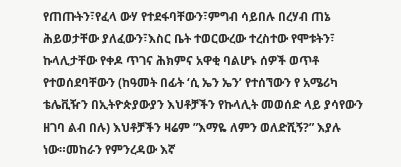የጠጡትን፣የፈላ ውሃ የተደፋባቸውን፣ምግብ ሳይበሉ በረሃብ ጠኔ ሕይወታቸው ያለፈውን፣እስር ቤት ተወርውረው ተረስተው የሞቱትን፣ ኩላሊታቸው የቀዶ ጥገና ሕክምና አዋቂ ባልሆኑ ሰዎች ወጥቶ የተወሰደባቸውን (ከዓመት በፊት ‘ሲ ኤን ኤን’ የተሰኘውን የ አሜሪካ ቴሌቪዥን በኢትዮጵያውያን እህቶቻችን የኩላሊት መወሰድ ላይ ያሳየውን ዘገባ ልብ በሉ) እህቶቻችን ዛሬም ”እማዬ ለምን ወለድሺኝ?” እያሉ ነው።መከራን የምንረዳው እኛ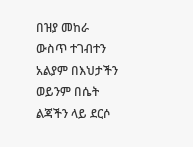በዝያ መከራ ውስጥ ተገብተን አልያም በእህታችን ወይንም በሴት ልጃችን ላይ ደርሶ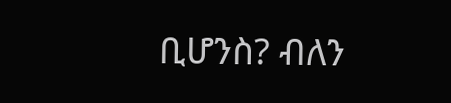ቢሆንስ? ብለን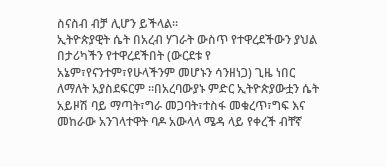ስናስብ ብቻ ሊሆን ይችላል።
ኢትዮጵያዊት ሴት በአረብ ሃገራት ውስጥ የተዋረደችውን ያህል በታሪካችን የተዋረደችበት (ውርደቱ የ አኔም፣የናንተም፣የሁላችንም መሆኑን ሳንዘነጋ) ጊዜ ነበር ለማለት አያስደፍርም ።በአረባውያኑ ምድር ኢትዮጵያውቷን ሴት አይዞሽ ባይ ማጣት፣ግራ መጋባት፣ተስፋ መቁረጥ፣ግፍ እና መከራው አንገላተዋት ባዶ አውላላ ሜዳ ላይ የቀረች ብቸኛ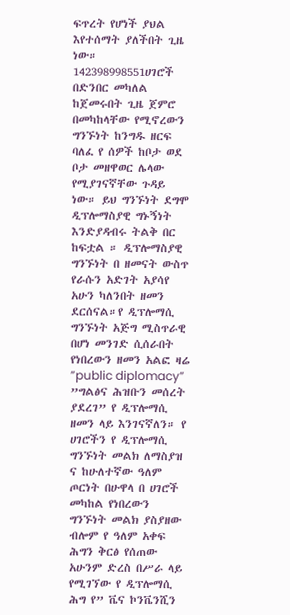ፍጥረት የሆነች ያህል እየተሰማት ያለችበት ጊዜ ነው።
142398998551ሀገሮች በድንበር መካለል ከጀመሩበት ጊዜ ጀምሮ በመካከላቸው የሚኖረውን ግንኙነት ከንግዱ ዘርፍ ባለፈ የ ሰዎች ከቦታ ወደ ቦታ መዘዋወር ሌላው የሚያገናኛቸው ጉዳይ ነው። ይህ ግንኙነት ደግሞ ዲፕሎማስያዊ ግኑኝነት እንድያዳብሩ ትልቅ በር ከፍቷል ። ዲፕሎማስያዊ ግንኙነት በ ዘመናት ውስጥ የራሱን አድገት አያሳየ አሁን ካለንበት ዘመን ደርሰናል።የ ዲፕሎማሲ ግንኙነት አጅግ ሚስጥራዊ በሆነ መንገድ ሲሰራበት የነበረውን ዘመን አልፎ ዛሬ ”public diplomacy” ”ግልፅና ሕዝቡን መሰረት ያደረገ” የ ዲፕሎማሲ ዘመን ላይ እንገናኛለን። የ ሀገሮችን የ ዲፕሎማሲ ግንኙነት መልክ ለማስያዝ ና ከሁለተኛው ዓለም ጦርነት በሁዋላ በ ሀገሮች መካከል የነበረውን ግንኙነት መልክ ያስያዘው ብሎም የ ዓለም አቀፍ ሕግን ቅርፅ የሰጠው አሁንም ድረስ በሥራ ላይ የሚገኘው የ ዲፕሎማሲ ሕግ የ” ቬና ኮንቬንሺን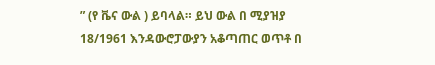” (የ ቬና ውል ) ይባላል። ይህ ውል በ ሚያዝያ 18/1961 እንዳውሮፓውያን አቆጣጠር ወጥቶ በ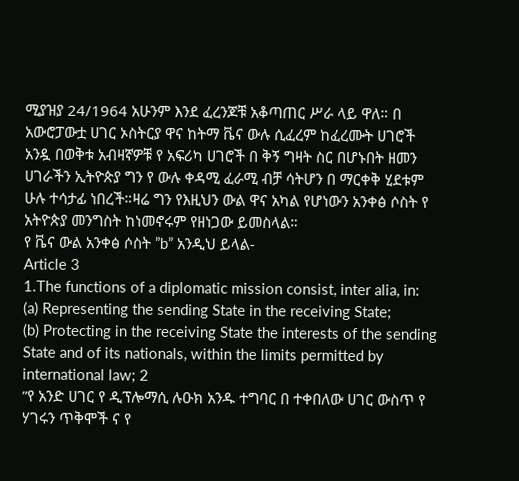ሚያዝያ 24/1964 አሁንም እንደ ፈረንጆቹ አቆጣጠር ሥራ ላይ ዋለ። በ አውሮፓውቷ ሀገር ኦስትርያ ዋና ከትማ ቬና ውሉ ሲፈረም ከፈረሙት ሀገሮች አንዷ በወቅቱ አብዛኛዎቹ የ አፍሪካ ሀገሮች በ ቅኝ ግዛት ስር በሆኑበት ዘመን ሀገራችን ኢትዮጵያ ግን የ ውሉ ቀዳሚ ፈራሚ ብቻ ሳትሆን በ ማርቀቅ ሂደቱም ሁሉ ተሳታፊ ነበረች።ዛሬ ግን የእዚህን ውል ዋና አካል የሆነውን አንቀፅ ሶስት የ አትዮጵያ መንግስት ከነመኖሩም የዘነጋው ይመስላል።
የ ቬና ውል አንቀፅ ሶስት ”b” አንዲህ ይላል-
Article 3
1.The functions of a diplomatic mission consist, inter alia, in:
(a) Representing the sending State in the receiving State;
(b) Protecting in the receiving State the interests of the sending State and of its nationals, within the limits permitted by international law; 2
”የ አንድ ሀገር የ ዲፕሎማሲ ሉዑክ አንዱ ተግባር በ ተቀበለው ሀገር ውስጥ የ ሃገሩን ጥቅሞች ና የ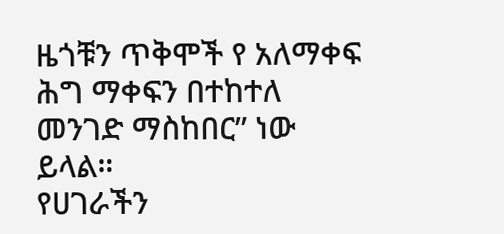ዜጎቹን ጥቅሞች የ አለማቀፍ ሕግ ማቀፍን በተከተለ መንገድ ማስከበር” ነው ይላል።
የሀገራችን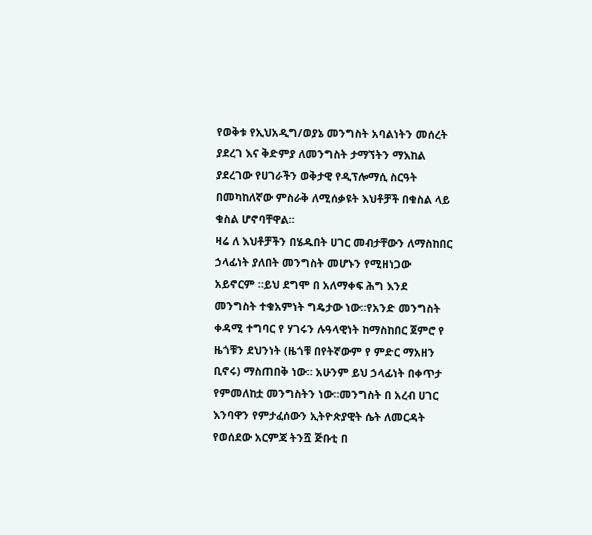የወቅቱ የኢህአዲግ/ወያኔ መንግስት አባልነትን መሰረት ያደረገ እና ቅድምያ ለመንግስት ታማኘትን ማእከል ያደረገው የሀገራችን ወቅታዊ የዲፕሎማሲ ስርዓት በመካከለኛው ምስራቅ ለሚሰቃዩት እህቶቻች በቁስል ላይ ቁስል ሆኖባቸዋል።
ዛሬ ለ እህቶቻችን በሄዱበት ሀገር መብታቸውን ለማስከበር ኃላፊነት ያለበት መንግስት መሆኑን የሚዘነጋው አይኖርም ።ይህ ደግሞ በ አለማቀፍ ሕግ እንደ መንግስት ተቁአምነት ግዴታው ነው።የአንድ መንግስት ቀዳሚ ተግባር የ ሃገሩን ሉዓላዊነት ከማስከበር ጀምሮ የ ዜጎቹን ደህንነት (ዜጎቹ በየትኛውም የ ምድር ማአዘን ቢኖሩ) ማስጠበቅ ነው። አሁንም ይህ ኃላፊነት በቀጥታ የምመለከቷ መንግስትን ነው።መንግስት በ አረብ ሀገር እንባዋን የምታፈሰውን ኢትዮጵያዊት ሴት ለመርዳት የወሰደው አርምጃ ትንሿ ጅቡቲ በ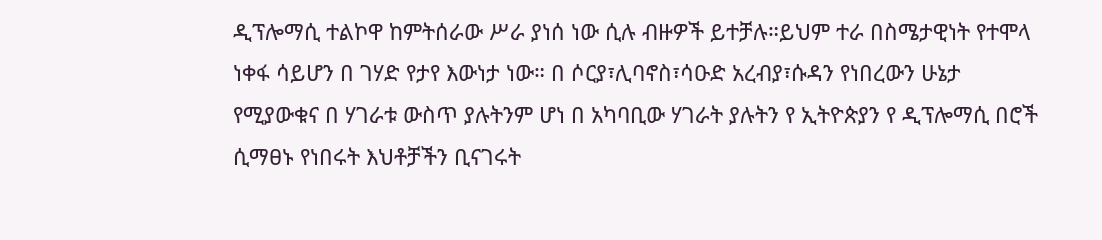ዲፕሎማሲ ተልኮዋ ከምትሰራው ሥራ ያነሰ ነው ሲሉ ብዙዎች ይተቻሉ።ይህም ተራ በስሜታዊነት የተሞላ ነቀፋ ሳይሆን በ ገሃድ የታየ እውነታ ነው። በ ሶርያ፣ሊባኖስ፣ሳዑድ አረብያ፣ሱዳን የነበረውን ሁኔታ የሚያውቁና በ ሃገራቱ ውስጥ ያሉትንም ሆነ በ አካባቢው ሃገራት ያሉትን የ ኢትዮጵያን የ ዲፕሎማሲ በሮች ሲማፀኑ የነበሩት እህቶቻችን ቢናገሩት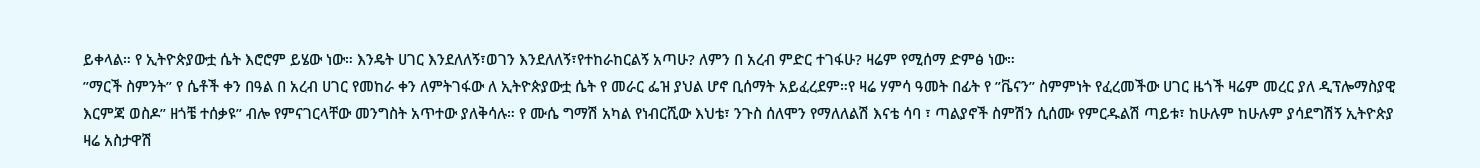ይቀላል። የ ኢትዮጵያውቷ ሴት እሮሮም ይሄው ነው። እንዴት ሀገር እንደለለኝ፣ወገን እንደለለኝ፣የተከራከርልኝ አጣሁ? ለምን በ አረብ ምድር ተገፋሁ? ዛሬም የሚሰማ ድምፅ ነው።
”ማርች ስምንት” የ ሴቶች ቀን በዓል በ አረብ ሀገር የመከራ ቀን ለምትገፋው ለ ኢትዮጵያውቷ ሴት የ መራር ፌዝ ያህል ሆኖ ቢሰማት አይፈረደም።የ ዛሬ ሃምሳ ዓመት በፊት የ ”ቬናን” ስምምነት የፈረመችው ሀገር ዜጎች ዛሬም መረር ያለ ዲፕሎማስያዊ እርምጃ ወስዶ” ዘጎቼ ተሰቃዩ” ብሎ የምናገርላቸው መንግስት አጥተው ያለቅሳሉ። የ ሙሴ ግማሽ አካል የነብርሺው እህቴ፣ ንጉስ ሰለሞን የማለለልሽ እናቴ ሳባ ፣ ጣልያኖች ስምሽን ሲሰሙ የምርዱልሽ ጣይቱ፣ ከሁሉም ከሁሉም ያሳደግሽኝ ኢትዮጵያ ዛሬ አስታዋሽ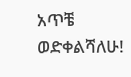አጥቼ ወድቀልሻለሁ!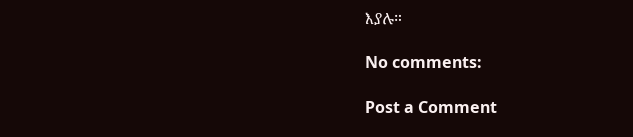እያሉ።

No comments:

Post a Comment